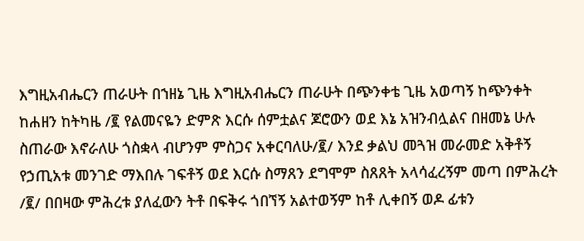እግዚአብሔርን ጠራሁት በኀዘኔ ጊዜ እግዚአብሔርን ጠራሁት በጭንቀቴ ጊዜ አወጣኝ ከጭንቀት ከሐዘን ከትካዜ /፪ የልመናዬን ድምጽ እርሱ ሰምቷልና ጆሮውን ወደ እኔ አዝንብሏልና በዘመኔ ሁሉ ስጠራው እኖራለሁ ጎስቋላ ብሆንም ምስጋና አቀርባለሁ/፪/ እንደ ቃልህ መጓዝ መራመድ አቅቶኝ የኃጢአቱ መንገድ ማእበሉ ገፍቶኝ ወደ እርሱ ስማጸን ደግሞም ስጸጸት አላሳፈረኝም መጣ በምሕረት /፪/ በበዛው ምሕረቱ ያለፈውን ትቶ በፍቅሩ ጎበኘኝ አልተወኝም ከቶ ሊቀበኝ ወዶ ፊቱን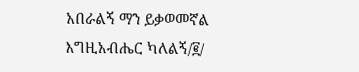አበራልኝ ማን ይቃወመኛል እግዚአብሔር ካለልኝ/፪/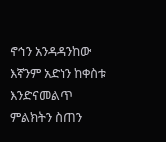ኖኅን አንዳዳንከው እኛንም አድነን ከቀስቱ እንድናመልጥ ምልክትን ስጠን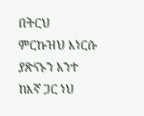በትርህ ምርኩዝህ እነርሱ ያጽናኑን አንተ ከእኛ ጋር ነህ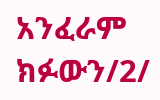አንፈራም ክፉውን/2/